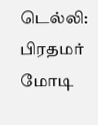டெல்லி: பிரதமர் மோடி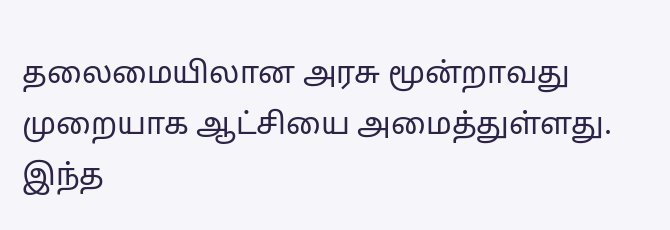தலைமையிலான அரசு மூன்றாவது முறையாக ஆட்சியை அமைத்துள்ளது. இந்த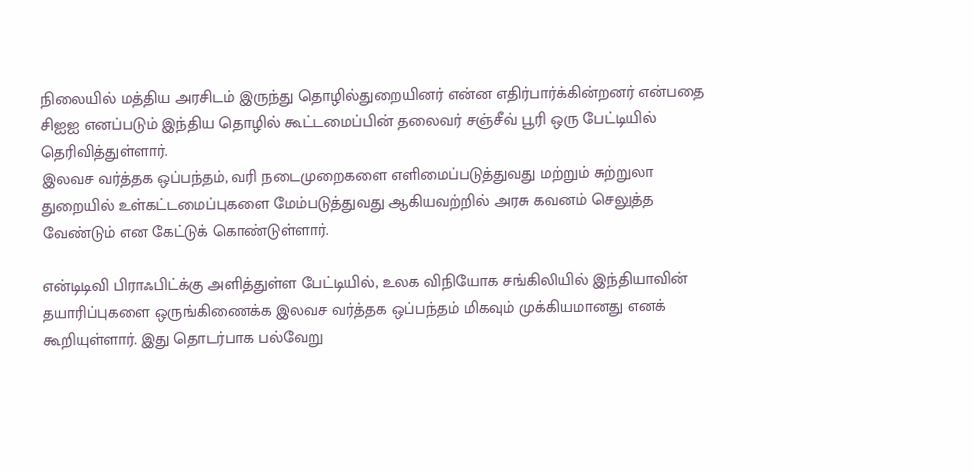நிலையில் மத்திய அரசிடம் இருந்து தொழில்துறையினர் என்ன எதிர்பார்க்கின்றனர் என்பதை சிஐஐ எனப்படும் இந்திய தொழில் கூட்டமைப்பின் தலைவர் சஞ்சீவ் பூரி ஒரு பேட்டியில் தெரிவித்துள்ளார்.
இலவச வர்த்தக ஒப்பந்தம், வரி நடைமுறைகளை எளிமைப்படுத்துவது மற்றும் சுற்றுலா துறையில் உள்கட்டமைப்புகளை மேம்படுத்துவது ஆகியவற்றில் அரசு கவனம் செலுத்த வேண்டும் என கேட்டுக் கொண்டுள்ளார்.

என்டிடிவி பிராஃபிட்க்கு அளித்துள்ள பேட்டியில், உலக விநியோக சங்கிலியில் இந்தியாவின் தயாரிப்புகளை ஒருங்கிணைக்க இலவச வர்த்தக ஒப்பந்தம் மிகவும் முக்கியமானது எனக் கூறியுள்ளார். இது தொடர்பாக பல்வேறு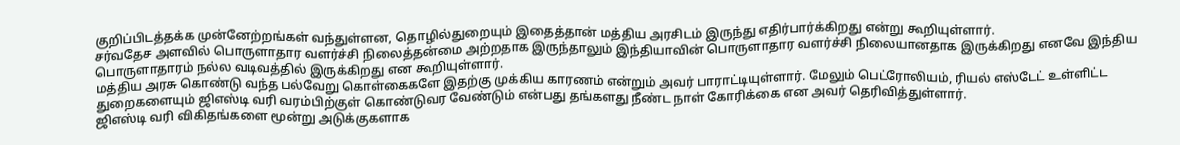குறிப்பிடத்தக்க முன்னேற்றங்கள் வந்துள்ளன, தொழில்துறையும் இதைத்தான் மத்திய அரசிடம் இருந்து எதிர்பார்க்கிறது என்று கூறியுள்ளார்.
சர்வதேச அளவில் பொருளாதார வளர்ச்சி நிலைத்தன்மை அற்றதாக இருந்தாலும் இந்தியாவின் பொருளாதார வளர்ச்சி நிலையானதாக இருக்கிறது எனவே இந்திய பொருளாதாரம் நல்ல வடிவத்தில் இருக்கிறது என கூறியுள்ளார்.
மத்திய அரசு கொண்டு வந்த பல்வேறு கொள்கைகளே இதற்கு முக்கிய காரணம் என்றும் அவர் பாராட்டியுள்ளார். மேலும் பெட்ரோலியம், ரியல் எஸ்டேட் உள்ளிட்ட துறைகளையும் ஜிஎஸ்டி வரி வரம்பிற்குள் கொண்டுவர வேண்டும் என்பது தங்களது நீண்ட நாள் கோரிக்கை என அவர் தெரிவித்துள்ளார்.
ஜிஎஸ்டி வரி விகிதங்களை மூன்று அடுக்குகளாக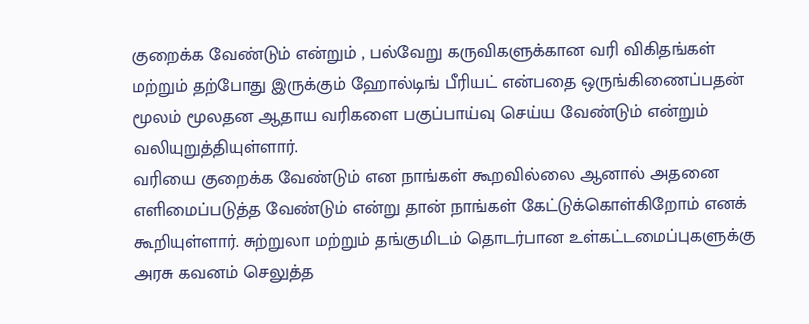குறைக்க வேண்டும் என்றும் , பல்வேறு கருவிகளுக்கான வரி விகிதங்கள் மற்றும் தற்போது இருக்கும் ஹோல்டிங் பீரியட் என்பதை ஒருங்கிணைப்பதன் மூலம் மூலதன ஆதாய வரிகளை பகுப்பாய்வு செய்ய வேண்டும் என்றும் வலியுறுத்தியுள்ளார்.
வரியை குறைக்க வேண்டும் என நாங்கள் கூறவில்லை ஆனால் அதனை எளிமைப்படுத்த வேண்டும் என்று தான் நாங்கள் கேட்டுக்கொள்கிறோம் எனக் கூறியுள்ளார். சுற்றுலா மற்றும் தங்குமிடம் தொடர்பான உள்கட்டமைப்புகளுக்கு அரசு கவனம் செலுத்த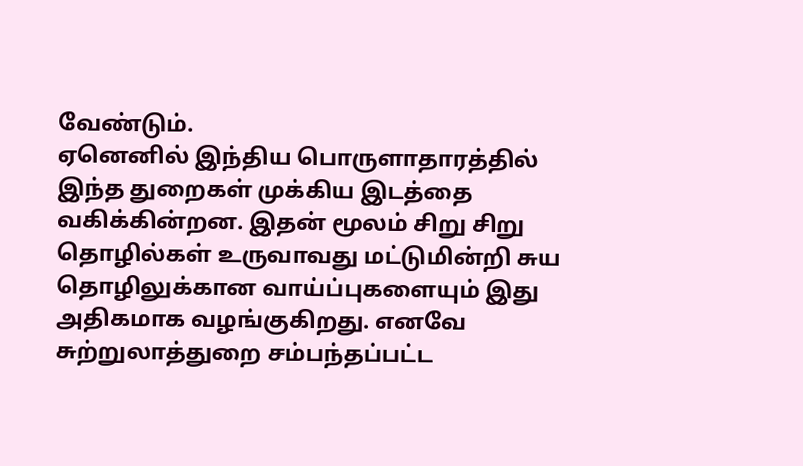வேண்டும்.
ஏனெனில் இந்திய பொருளாதாரத்தில் இந்த துறைகள் முக்கிய இடத்தை வகிக்கின்றன. இதன் மூலம் சிறு சிறு தொழில்கள் உருவாவது மட்டுமின்றி சுய தொழிலுக்கான வாய்ப்புகளையும் இது அதிகமாக வழங்குகிறது. எனவே சுற்றுலாத்துறை சம்பந்தப்பட்ட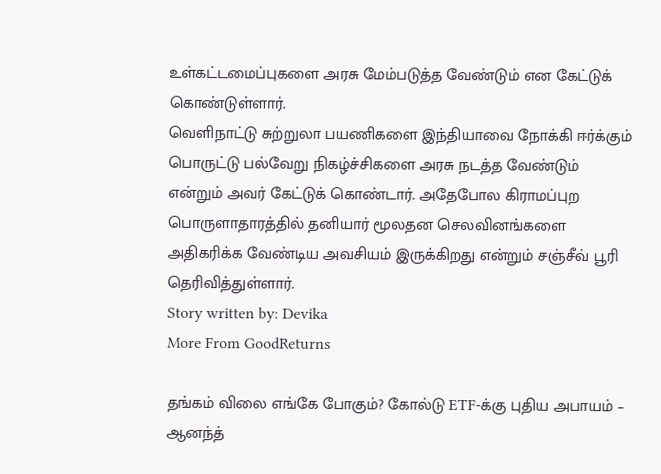உள்கட்டமைப்புகளை அரசு மேம்படுத்த வேண்டும் என கேட்டுக் கொண்டுள்ளார்.
வெளிநாட்டு சுற்றுலா பயணிகளை இந்தியாவை நோக்கி ஈர்க்கும் பொருட்டு பல்வேறு நிகழ்ச்சிகளை அரசு நடத்த வேண்டும் என்றும் அவர் கேட்டுக் கொண்டார். அதேபோல கிராமப்புற பொருளாதாரத்தில் தனியார் மூலதன செலவினங்களை அதிகரிக்க வேண்டிய அவசியம் இருக்கிறது என்றும் சஞ்சீவ் பூரி தெரிவித்துள்ளார்.
Story written by: Devika
More From GoodReturns

தங்கம் விலை எங்கே போகும்? கோல்டு ETF-க்கு புதிய அபாயம் – ஆனந்த்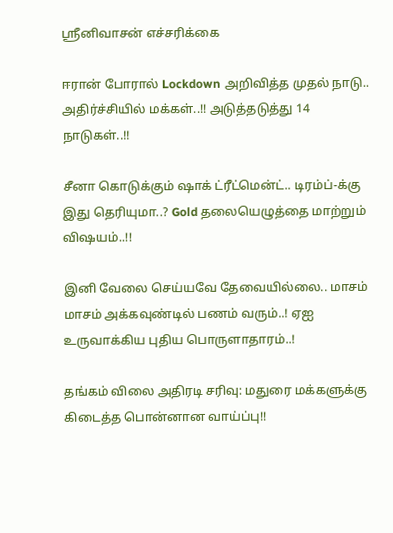ஸ்ரீனிவாசன் எச்சரிக்கை

ஈரான் போரால் Lockdown அறிவித்த முதல் நாடு.. அதிர்ச்சியில் மக்கள்..!! அடுத்தடுத்து 14 நாடுகள்..!!

சீனா கொடுக்கும் ஷாக் ட்ரீட்மென்ட்.. டிரம்ப்-க்கு இது தெரியுமா..? Gold தலையெழுத்தை மாற்றும் விஷயம்..!!

இனி வேலை செய்யவே தேவையில்லை.. மாசம் மாசம் அக்கவுண்டில் பணம் வரும்..! ஏஐ உருவாக்கிய புதிய பொருளாதாரம்..!

தங்கம் விலை அதிரடி சரிவு: மதுரை மக்களுக்கு கிடைத்த பொன்னான வாய்ப்பு!!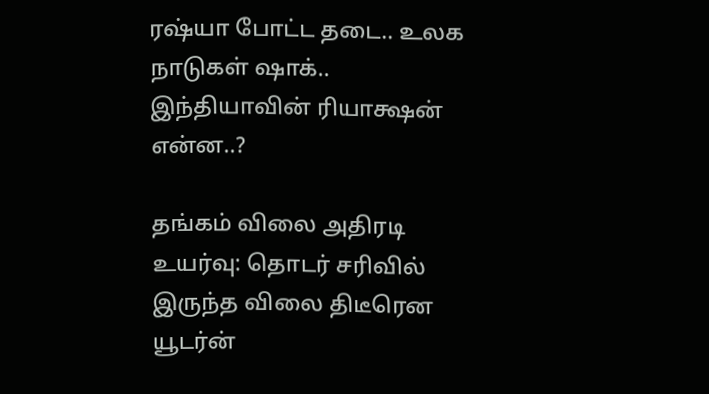ரஷ்யா போட்ட தடை.. உலக நாடுகள் ஷாக்.. இந்தியாவின் ரியாக்ஷன் என்ன..?

தங்கம் விலை அதிரடி உயர்வு: தொடர் சரிவில் இருந்த விலை திடீரென யூடர்ன்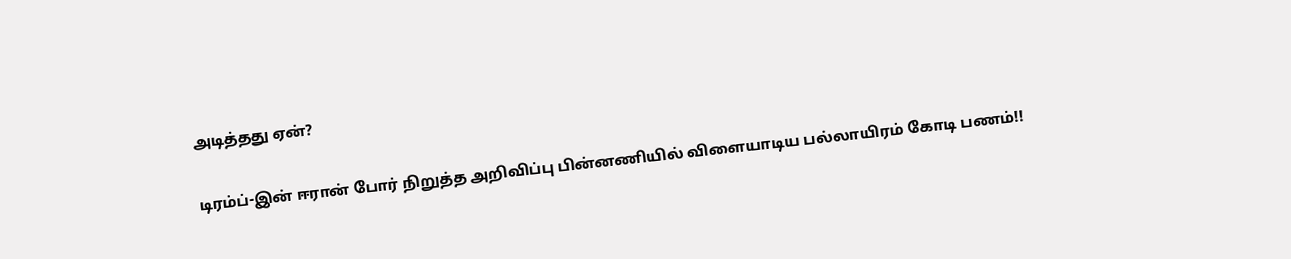அடித்தது ஏன்?

டிரம்ப்-இன் ஈரான் போர் நிறுத்த அறிவிப்பு பின்னணியில் விளையாடிய பல்லாயிரம் கோடி பணம்!!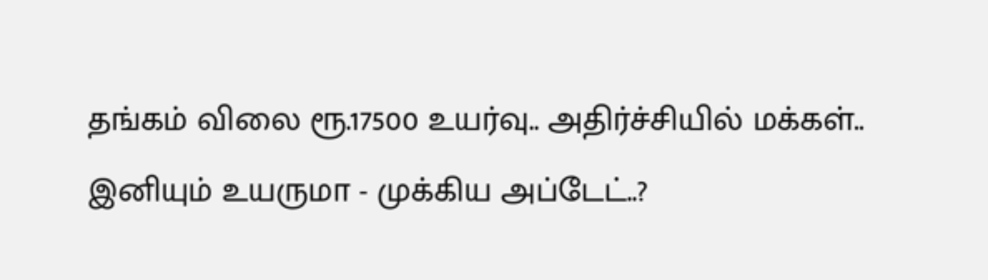தங்கம் விலை ரூ.17500 உயர்வு.. அதிர்ச்சியில் மக்கள்.. இனியும் உயருமா - முக்கிய அப்டேட்..?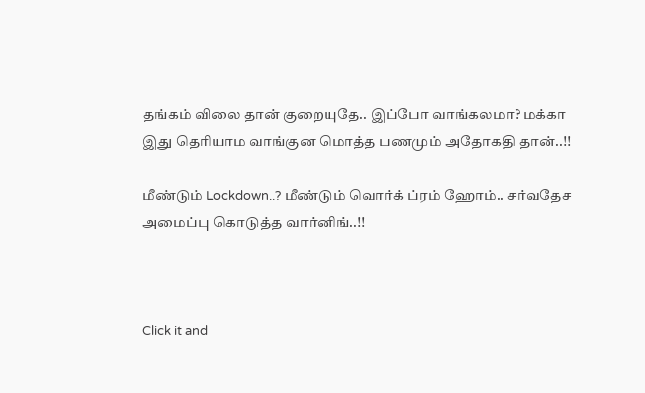தங்கம் விலை தான் குறையுதே.. இப்போ வாங்கலமா? மக்கா இது தெரியாம வாங்குன மொத்த பணமும் அதோகதி தான்..!!

மீண்டும் Lockdown..? மீண்டும் வொர்க் ப்ரம் ஹோம்.. சர்வதேச அமைப்பு கொடுத்த வார்னிங்..!!



Click it and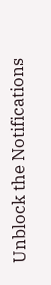Unblock the Notifications